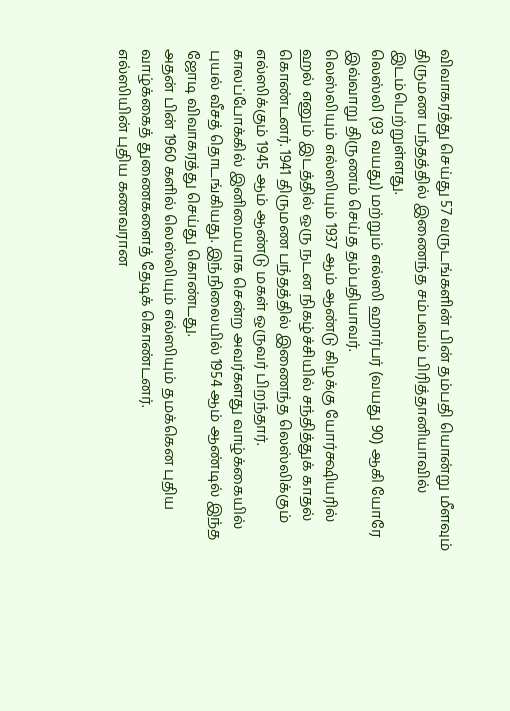விவாகரத்து செய்து 57 வருடங்களின் பின் தம்பதி யொன்று மீளவும் திருமண பந்தத்தில் இணைந்த சம்பவம் பிரித்தானியாவில் இடம்பெற்றுள்ளது.
லெஸ்லி (93 வயது) மற்றும் எல்ஸி ஹார்பர் (வயது 90) ஆகி யோரே இவ்வாறு திருணம் செய்த தம்பதியாவர்.
லெஸ்லியும் எல்ஸியும் 1937 ஆம் ஆண்டு கிழக்கு யோர்க்ஷியரில் ஹல் எனும் இடத்தில் ஒரு நடன நிகழ்ச்சியில் சந்தித்துக் காதல் கொண்டனர். 1941 திருமண பந்தத்தில் இணைந்த லெஸ்லிக்கும் எல்ஸிக்கும் 1945 ஆம் ஆண்டு மகள் ஒருவர் பிறந்தார். காலப்போக்கில் இனிமையாக சென்ற அவர்களது வாழ்க்கையில் புயல் வீசத் தொடங்கியது. இந்நிலையில் 1954 ஆம் ஆண்டில் இந்த ஜோடி விவாகரத்து செய்து கொண்டது.
அதன் பின் 1960 களில் லெஸ்லியும் எல்ஸியும் தமக்கென புதிய வாழ்க்கைத் துணைகளைத் தேடிக் கொண்டனர்.
எல்ஸியின் புதிய கணவரான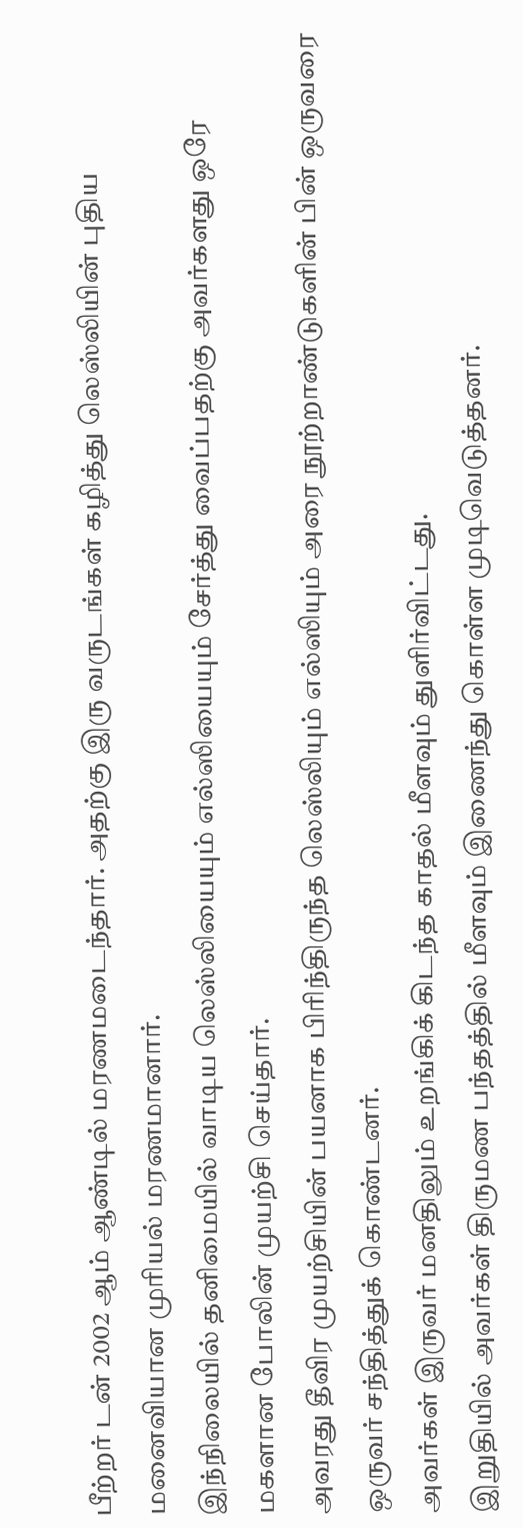பீற்றர் டன் 2002 ஆம் ஆண்டில் மரணமடைந்தார். அதற்கு இரு வருடங்கள் கழித்து லெஸ்லியின் புதிய மனைவியான முரியல் மரணமானார்.
இந்நிலையில் தனிமையில் வாடிய லெஸ்லியையும் எல்ஸியையும் சேர்த்து வைப்பதற்கு அவர்களது ஒரே மகளான போலின் முயற்சி செய்தார்.
அவரது தீவிர முயற்சியின் பயனாக பிரிந்திருந்த லெஸ்லியும் எல்ஸியும் அரை நூற்றாண்டுகளின் பின் ஒருவரை ஒருவர் சந்தித்துக் கொண்டனர்.
அவர்கள் இருவர் மனதிலும் உறங்கிக் கிடந்த காதல் மீளவும் துளிர்விட்டது.
இறுதியில் அவர்கள் திருமண பந்தத்தில் மீளவும் இணைந்து கொள்ள முடிவெடுத்தனர்.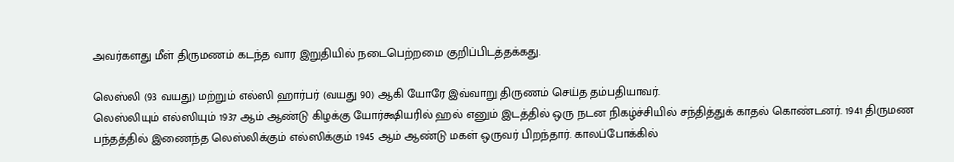அவர்களது மீள் திருமணம் கடந்த வார இறுதியில் நடைபெற்றமை குறிப்பிடத்தக்கது.

லெஸ்லி (93 வயது) மற்றும் எல்ஸி ஹார்பர் (வயது 90) ஆகி யோரே இவ்வாறு திருணம் செய்த தம்பதியாவர்.
லெஸ்லியும் எல்ஸியும் 1937 ஆம் ஆண்டு கிழக்கு யோர்க்ஷியரில் ஹல் எனும் இடத்தில் ஒரு நடன நிகழ்ச்சியில் சந்தித்துக் காதல் கொண்டனர். 1941 திருமண பந்தத்தில் இணைந்த லெஸ்லிக்கும் எல்ஸிக்கும் 1945 ஆம் ஆண்டு மகள் ஒருவர் பிறந்தார். காலப்போக்கில்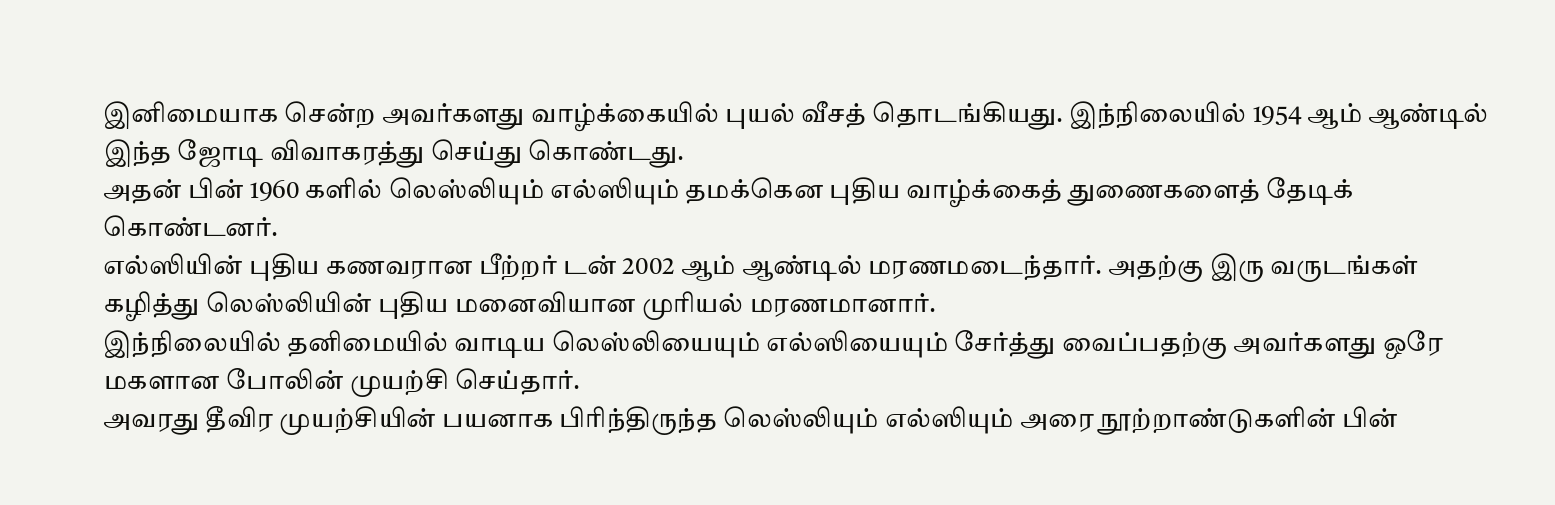இனிமையாக சென்ற அவர்களது வாழ்க்கையில் புயல் வீசத் தொடங்கியது. இந்நிலையில் 1954 ஆம் ஆண்டில் இந்த ஜோடி விவாகரத்து செய்து கொண்டது.
அதன் பின் 1960 களில் லெஸ்லியும் எல்ஸியும் தமக்கென புதிய வாழ்க்கைத் துணைகளைத் தேடிக் கொண்டனர்.
எல்ஸியின் புதிய கணவரான பீற்றர் டன் 2002 ஆம் ஆண்டில் மரணமடைந்தார். அதற்கு இரு வருடங்கள் கழித்து லெஸ்லியின் புதிய மனைவியான முரியல் மரணமானார்.
இந்நிலையில் தனிமையில் வாடிய லெஸ்லியையும் எல்ஸியையும் சேர்த்து வைப்பதற்கு அவர்களது ஒரே மகளான போலின் முயற்சி செய்தார்.
அவரது தீவிர முயற்சியின் பயனாக பிரிந்திருந்த லெஸ்லியும் எல்ஸியும் அரை நூற்றாண்டுகளின் பின்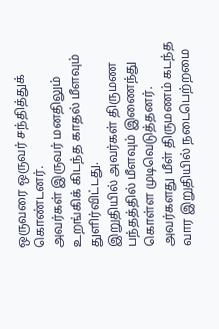ஒருவரை ஒருவர் சந்தித்துக் கொண்டனர்.
அவர்கள் இருவர் மனதிலும் உறங்கிக் கிடந்த காதல் மீளவும் துளிர்விட்டது.
இறுதியில் அவர்கள் திருமண பந்தத்தில் மீளவும் இணைந்து கொள்ள முடிவெடுத்தனர்.
அவர்களது மீள் திருமணம் கடந்த வார இறுதியில் நடைபெற்றமை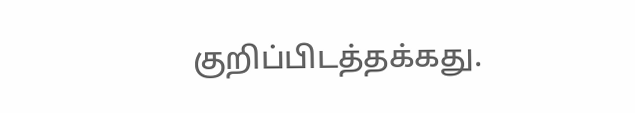குறிப்பிடத்தக்கது.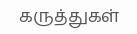கருத்துகள்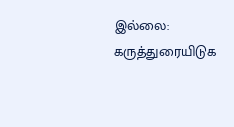இல்லை:
கருத்துரையிடுக